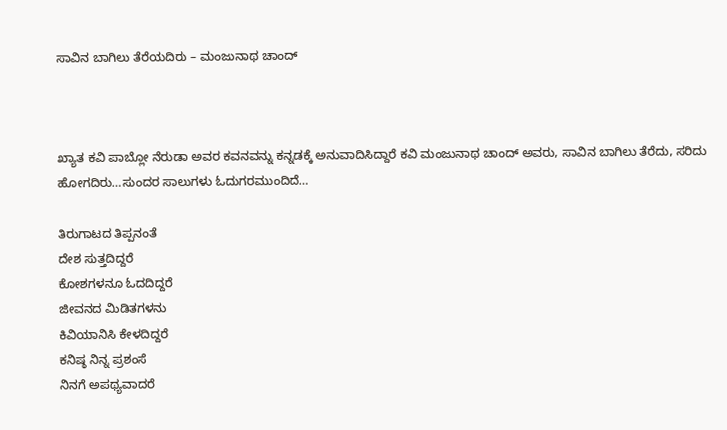ಸಾವಿನ ಬಾಗಿಲು ತೆರೆಯದಿರು – ಮಂಜುನಾಥ ಚಾಂದ್



ಖ್ಯಾತ ಕವಿ ಪಾಬ್ಲೋ ನೆರುಡಾ ಅವರ ಕವನವನ್ನು ಕನ್ನಡಕ್ಕೆ ಅನುವಾದಿಸಿದ್ದಾರೆ ಕವಿ ಮಂಜುನಾಥ ಚಾಂದ್ ಅವರು, ಸಾವಿನ ಬಾಗಿಲು ತೆರೆದು, ಸರಿದು ಹೋಗದಿರು…ಸುಂದರ ಸಾಲುಗಳು ಓದುಗರಮುಂದಿದೆ…

ತಿರುಗಾಟದ ತಿಪ್ಪನಂತೆ
ದೇಶ ಸುತ್ತದಿದ್ದರೆ
ಕೋಶಗಳನೂ ಓದದಿದ್ದರೆ
ಜೀವನದ ಮಿಡಿತಗಳನು
ಕಿವಿಯಾನಿಸಿ ಕೇಳದಿದ್ದರೆ
ಕನಿಷ್ಠ ನಿನ್ನ ಪ್ರಶಂಸೆ
ನಿನಗೆ ಅಪಥ್ಯವಾದರೆ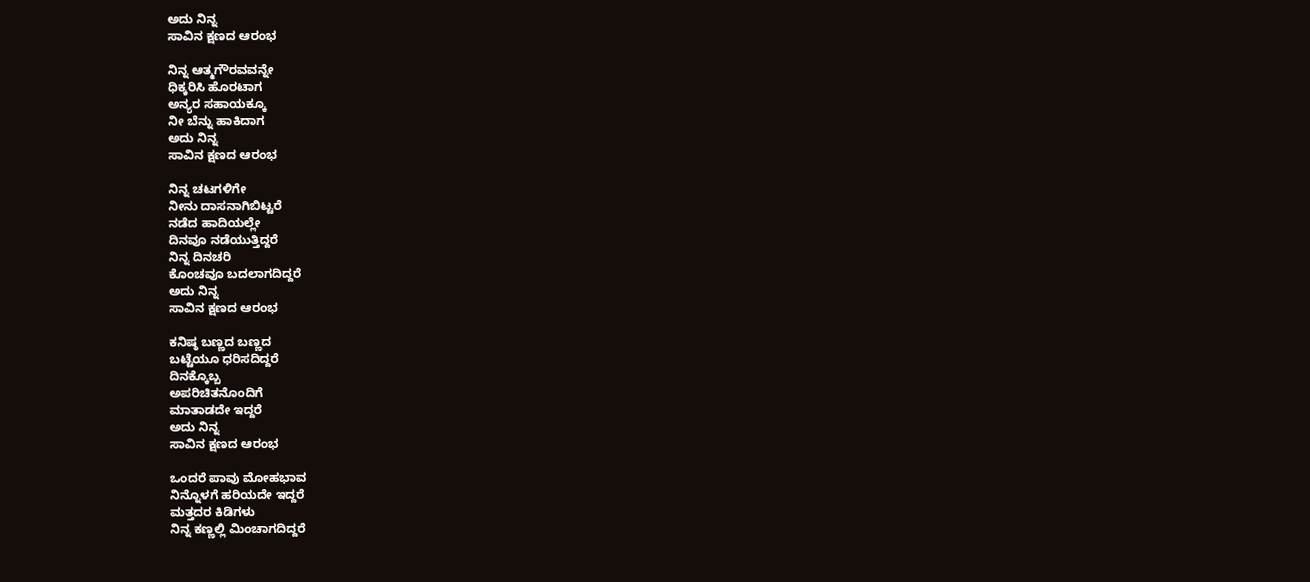ಅದು ನಿನ್ನ
ಸಾವಿನ ಕ್ಷಣದ ಆರಂಭ

ನಿನ್ನ ಆತ್ಮಗೌರವವನ್ನೇ
ಧಿಕ್ಕರಿಸಿ ಹೊರಟಾಗ
ಅನ್ಯರ ಸಹಾಯಕ್ಕೂ
ನೀ ಬೆನ್ನು ಹಾಕಿದಾಗ
ಅದು ನಿನ್ನ
ಸಾವಿನ ಕ್ಷಣದ ಆರಂಭ

ನಿನ್ನ ಚಟಗಳಿಗೇ
ನೀನು ದಾಸನಾಗಿಬಿಟ್ಟರೆ
ನಡೆದ ಹಾದಿಯಲ್ಲೇ
ದಿನವೂ ನಡೆಯುತ್ತಿದ್ದರೆ
ನಿನ್ನ ದಿನಚರಿ
ಕೊಂಚವೂ ಬದಲಾಗದಿದ್ದರೆ
ಅದು ನಿನ್ನ
ಸಾವಿನ ಕ್ಷಣದ ಆರಂಭ

ಕನಿಷ್ಠ ಬಣ್ಣದ ಬಣ್ಣದ
ಬಟ್ಟೆಯೂ ಧರಿಸದಿದ್ದರೆ
ದಿನಕ್ಕೊಬ್ಬ
ಅಪರಿಚಿತನೊಂದಿಗೆ
ಮಾತಾಡದೇ ಇದ್ದರೆ
ಅದು ನಿನ್ನ
ಸಾವಿನ ಕ್ಷಣದ ಆರಂಭ

ಒಂದರೆ ಪಾವು ಮೋಹಭಾವ
ನಿನ್ನೊಳಗೆ ಹರಿಯದೇ ಇದ್ದರೆ
ಮತ್ತದರ ಕಿಡಿಗಳು
ನಿನ್ನ ಕಣ್ಣಲ್ಲಿ ಮಿಂಚಾಗದಿದ್ದರೆ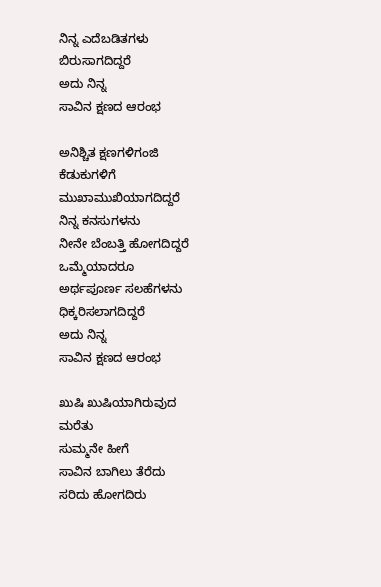ನಿನ್ನ ಎದೆಬಡಿತಗಳು
ಬಿರುಸಾಗದಿದ್ದರೆ
ಅದು ನಿನ್ನ
ಸಾವಿನ ಕ್ಷಣದ ಆರಂಭ

ಅನಿಶ್ಚಿತ ಕ್ಷಣಗಳಿಗಂಜಿ
ಕೆಡುಕುಗಳಿಗೆ
ಮುಖಾಮುಖಿಯಾಗದಿದ್ದರೆ
ನಿನ್ನ ಕನಸುಗಳನು
ನೀನೇ ಬೆಂಬತ್ತಿ ಹೋಗದಿದ್ದರೆ
ಒಮ್ಮೆಯಾದರೂ
ಅರ್ಥಪೂರ್ಣ ಸಲಹೆಗಳನು
ಧಿಕ್ಕರಿಸಲಾಗದಿದ್ದರೆ
ಅದು ನಿನ್ನ
ಸಾವಿನ ಕ್ಷಣದ ಆರಂಭ

ಖುಷಿ ಖುಷಿಯಾಗಿರುವುದ
ಮರೆತು
ಸುಮ್ಮನೇ ಹೀಗೆ
ಸಾವಿನ ಬಾಗಿಲು ತೆರೆದು
ಸರಿದು ಹೋಗದಿರು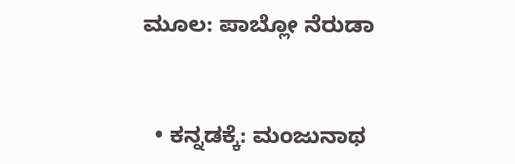ಮೂಲ: ಪಾಬ್ಲೋ ನೆರುಡಾ


  • ಕನ್ನಡಕ್ಕೆ: ಮಂಜುನಾಥ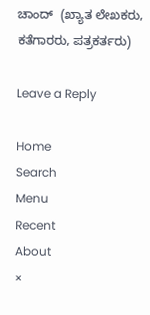ಚಾಂದ್  (ಖ್ಯಾತ ಲೇಖಕರು, ಕತೆಗಾರರು, ಪತ್ರಕರ್ತರು)

Leave a Reply

Home
Search
Menu
Recent
About
×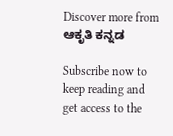Discover more from ಆಕೃತಿ ಕನ್ನಡ

Subscribe now to keep reading and get access to the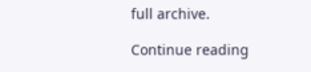full archive.

Continue reading